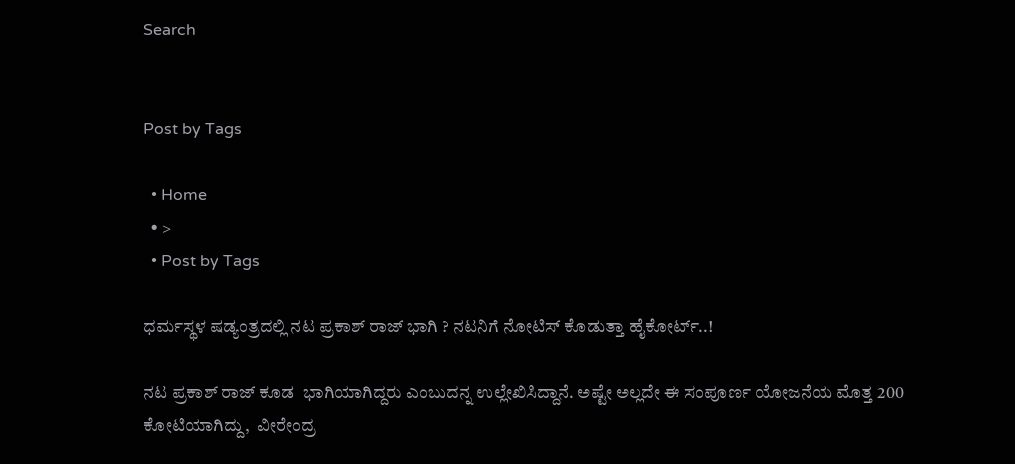Search


Post by Tags

  • Home
  • >
  • Post by Tags

ಧರ್ಮಸ್ಥಳ ಷಡ್ಯಂತ್ರದಲ್ಲಿ ನಟ ಪ್ರಕಾಶ್‌ ರಾಜ್‌ ಭಾಗಿ ? ನಟನಿಗೆ ನೋಟಿಸ್‌ ಕೊಡುತ್ತಾ ಹೈಕೋರ್ಟ್‌..!

ನಟ ಪ್ರಕಾಶ್‌ ರಾಜ್‌ ಕೂಡ  ಭಾಗಿಯಾಗಿದ್ದರು ಎಂಬುದನ್ನ ಉಲ್ಲೇಖಿಸಿದ್ದಾನೆ. ಅಷ್ಟೇ ಅಲ್ಲದೇ ಈ ಸಂಪೂರ್ಣ ಯೋಜನೆಯ ಮೊತ್ತ 200 ಕೋಟಿಯಾಗಿದ್ದು,  ವೀರೇಂದ್ರ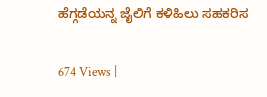ಹೆಗ್ಗಡೆಯನ್ನ ಜೈಲಿಗೆ ಕಳಿಹಿಲು ಸಹಕರಿಸ

674 Views |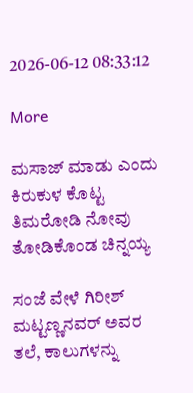2026-06-12 08:33:12

More

ಮಸಾಜ್‌ ಮಾಡು ಎಂದು ಕಿರುಕುಳ ಕೊಟ್ಟ ತಿಮರೋಡಿ ನೋವು ತೋಡಿಕೊಂಡ ಚಿನ್ನಯ್ಯ

ಸಂಜೆ ವೇಳೆ ಗಿರೀಶ್ ಮಟ್ಟಣ್ಣನವರ್ ಅವರ ತಲೆ, ಕಾಲುಗಳನ್ನು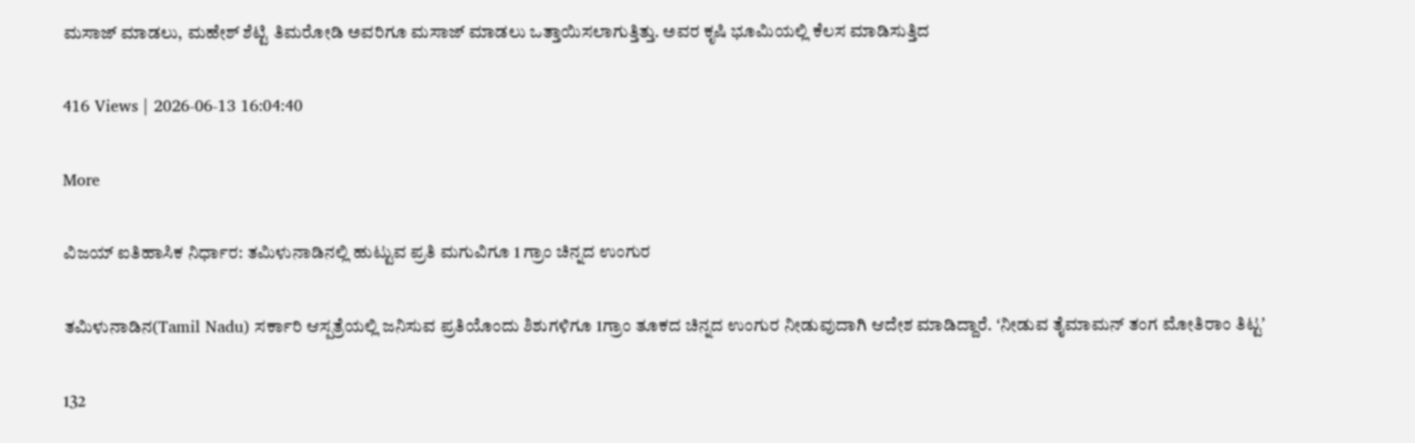ಮಸಾಜ್ ಮಾಡಲು, ಮಹೇಶ್ ಶೆಟ್ಟಿ ತಿಮರೋಡಿ ಅವರಿಗೂ ಮಸಾಜ್ ಮಾಡಲು ಒತ್ತಾಯಿಸಲಾಗುತ್ತಿತ್ತು. ಅವರ ಕೃಷಿ ಭೂಮಿಯಲ್ಲಿ ಕೆಲಸ ಮಾಡಿಸುತ್ತಿದ

416 Views | 2026-06-13 16:04:40

More

ವಿಜಯ್‌ ಐತಿಹಾಸಿಕ ನಿರ್ಧಾರ: ತಮಿಳುನಾಡಿನಲ್ಲಿ ಹುಟ್ಟುವ ಪ್ರತಿ ಮಗುವಿಗೂ 1 ಗ್ರಾಂ ಚಿನ್ನದ ಉಂಗುರ

ತಮಿಳುನಾಡಿನ(Tamil Nadu) ಸರ್ಕಾರಿ ಆಸ್ಪತ್ರೆಯಲ್ಲಿ ಜನಿಸುವ ಪ್ರತಿಯೊಂದು ಶಿಶುಗಳಿಗೂ 1ಗ್ರಾಂ ತೂಕದ ಚಿನ್ನದ ಉಂಗುರ ನೀಡುವುದಾಗಿ ಆದೇಶ ಮಾಡಿದ್ದಾರೆ. ʻನೀಡುವ ತೈಮಾಮನ್‌ ತಂಗ ಮೋತಿರಾಂ ತಿಟ್ಟʼ

132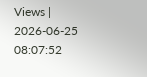Views | 2026-06-25 08:07:52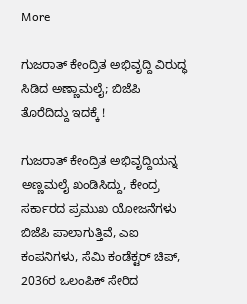More

ಗುಜರಾತ್‌ ಕೇಂದ್ರಿತ ಅಭಿವೃದ್ದಿ ವಿರುದ್ಧ ಸಿಡಿದ ಅಣ್ಣಾಮಲೈ; ಬಿಜೆಪಿ ತೊರೆದಿದ್ದು ಇದಕ್ಕೆ !

ಗುಜರಾತ್‌ ಕೇಂದ್ರಿತ ಅಭಿವೃದ್ದಿಯನ್ನ ಅಣ್ಣಮಲೈ ಖಂಡಿಸಿದ್ದು, ಕೇಂದ್ರ ಸರ್ಕಾರದ ಪ್ರಮುಖ ಯೋಜನೆಗಳು ಬಿಜೆಪಿ ಪಾಲಾಗುತ್ತಿವೆ, ಎಐ ಕಂಪನಿಗಳು, ಸೆಮಿ ಕಂಡೆಕ್ಟರ್‌ ಚಿಪ್‌, 2036ರ ಒಲಂಪಿಕ್‌ ಸೇರಿದ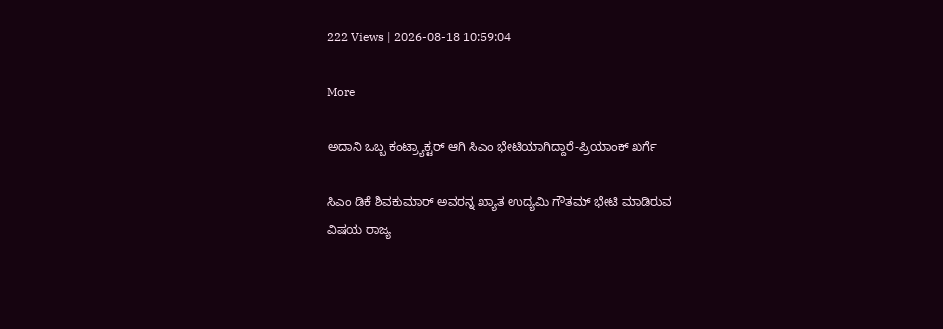222 Views | 2026-08-18 10:59:04

More

ಅದಾನಿ ಒಬ್ಬ ಕಂಟ್ರ್ಯಾಕ್ಟರ್‌ ಆಗಿ ಸಿಎಂ ಭೇಟಿಯಾಗಿದ್ದಾರೆ-ಪ್ರಿಯಾಂಕ್‌ ಖರ್ಗೆ

ಸಿಎಂ ಡಿಕೆ ಶಿವಕುಮಾರ್‌ ಅವರನ್ನ ಖ್ಯಾತ ಉದ್ಯಮಿ ಗೌತಮ್‌ ಭೇಟಿ ಮಾಡಿರುವ ವಿಷಯ ರಾಜ್ಯ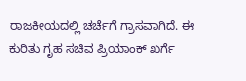ರಾಜಕೀಯದಲ್ಲಿ ಚರ್ಚೆಗೆ ಗ್ರಾಸವಾಗಿದೆ. ಈ ಕುರಿತು ಗೃಹ ಸಚಿವ ಪ್ರಿಯಾಂಕ್‌ ಖರ್ಗೆ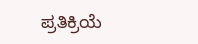ಪ್ರತಿಕ್ರಿಯೆ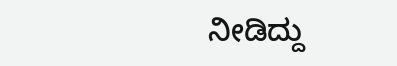ನೀಡಿದ್ದು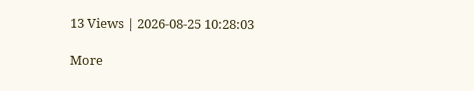13 Views | 2026-08-25 10:28:03

More